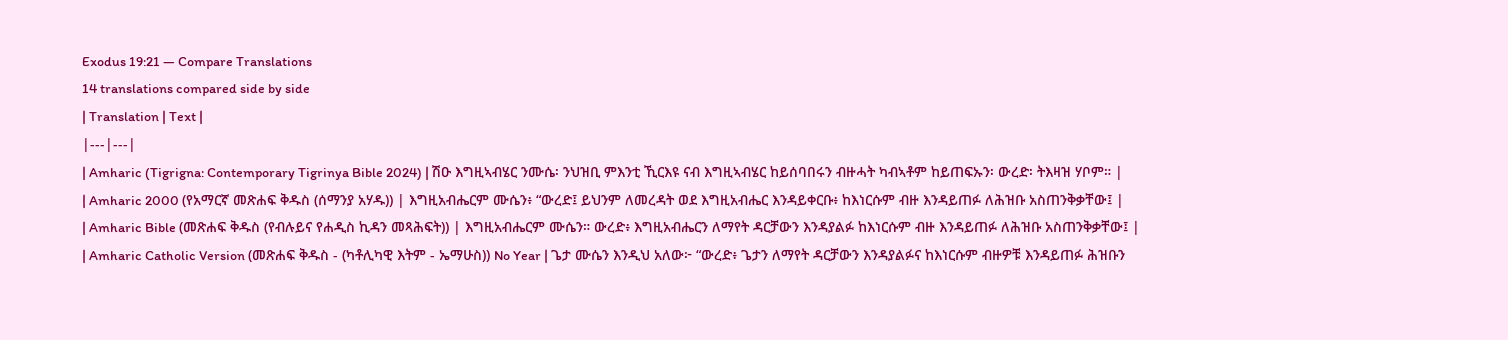Exodus 19:21 — Compare Translations
14 translations compared side by side
| Translation | Text |
|---|---|
| Amharic (Tigrigna: Contemporary Tigrinya Bible 2024) | ሽዑ እግዚኣብሄር ንሙሴ፡ ንህዝቢ ምእንቲ ኺርእዩ ናብ እግዚኣብሄር ከይሰባበሩን ብዙሓት ካብኣቶም ከይጠፍኡን፡ ውረድ፡ ትእዛዝ ሃቦም። |
| Amharic 2000 (የአማርኛ መጽሐፍ ቅዱስ (ሰማንያ አሃዱ)) | እግዚአብሔርም ሙሴን፥ “ውረድ፤ ይህንም ለመረዳት ወደ እግዚአብሔር እንዳይቀርቡ፥ ከእነርሱም ብዙ እንዳይጠፉ ለሕዝቡ አስጠንቅቃቸው፤ |
| Amharic Bible (መጽሐፍ ቅዱስ (የብሉይና የሐዲስ ኪዳን መጻሕፍት)) | እግዚአብሔርም ሙሴን። ውረድ፥ እግዚአብሔርን ለማየት ዳርቻውን እንዳያልፉ ከእነርሱም ብዙ እንዳይጠፉ ለሕዝቡ አስጠንቅቃቸው፤ |
| Amharic Catholic Version (መጽሐፍ ቅዱስ - (ካቶሊካዊ እትም - ኤማሁስ)) No Year | ጌታ ሙሴን እንዲህ አለው፦ “ውረድ፥ ጌታን ለማየት ዳርቻውን እንዳያልፉና ከእነርሱም ብዙዎቹ እንዳይጠፉ ሕዝቡን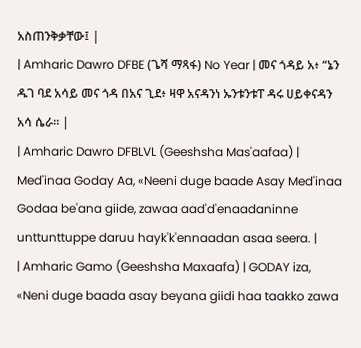አስጠንቅቃቸው፤ |
| Amharic Dawro DFBE (ጌሻ ማጻፋ) No Year | መና ጎዳይ አ፥ “ኔን ዱገ ባደ አሳይ መና ጎዳ በአና ጊደ፥ ዛዋ አናዳንነ ኡንቱንቱፐ ዳሩ ሀይቀናዳን አሳ ሴራ። |
| Amharic Dawro DFBLVL (Geeshsha Mas'aafaa) | Med'inaa Goday Aa, «Neeni duge baade Asay Med'inaa Godaa be'ana giide, zawaa aad'd'enaadaninne unttunttuppe daruu hayk'k'ennaadan asaa seera. |
| Amharic Gamo (Geeshsha Maxaafa) | GODAY iza, «Neni duge baada asay beyana giidi haa taakko zawa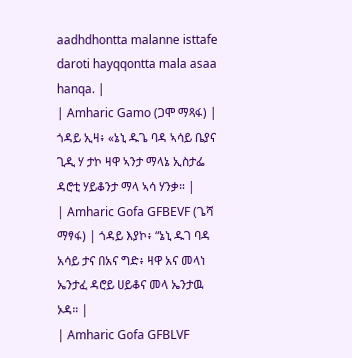aadhdhontta malanne isttafe daroti hayqqontta mala asaa hanqa. |
| Amharic Gamo (ጋሞ ማጻፋ) | ጎዳይ ኢዛ፥ «ኔኒ ዱጌ ባዳ ኣሳይ ቤያና ጊዲ ሃ ታኮ ዛዋ ኣንታ ማላኔ ኢስታፌ ዳሮቲ ሃይቆንታ ማላ ኣሳ ሃንቃ። |
| Amharic Gofa GFBEVF (ጌሻ ማፃፋ) | ጎዳይ እያኮ፥ “ኔኒ ዱገ ባዳ አሳይ ታና በአና ግድ፥ ዛዋ አና መላነ ኤንታፈ ዳሮይ ሀይቆና መላ ኤንታዉ ኦዳ። |
| Amharic Gofa GFBLVF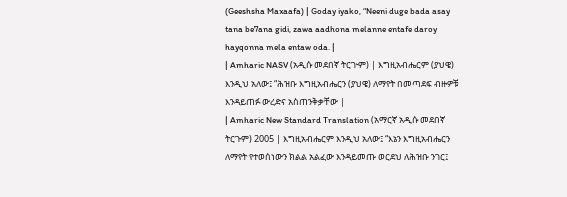(Geeshsha Maxaafa) | Goday iyako, “Neeni duge bada asay tana be7ana gidi, zawa aadhona melanne entafe daroy hayqonna mela entaw oda. |
| Amharic NASV (አዲሱ መደበኛ ትርጒም) | እግዚአብሔርም (ያህዌ) እንዲህ አለው፤ “ሕዝቡ እግዚአብሔርን (ያህዌ) ለማየት በመጣደፍ ብዙዎቹ እንዳይጠፉ ውረድና አስጠንቅቃቸው |
| Amharic New Standard Translation (አማርኛ አዲሱ መደበኛ ትርጉም) 2005 | እግዚአብሔርም እንዲህ አለው፤ “እኔን እግዚአብሔርን ለማየት የተወሰነውን ክልል አልፈው እንዳይመጡ ወርደህ ለሕዝቡ ንገር፤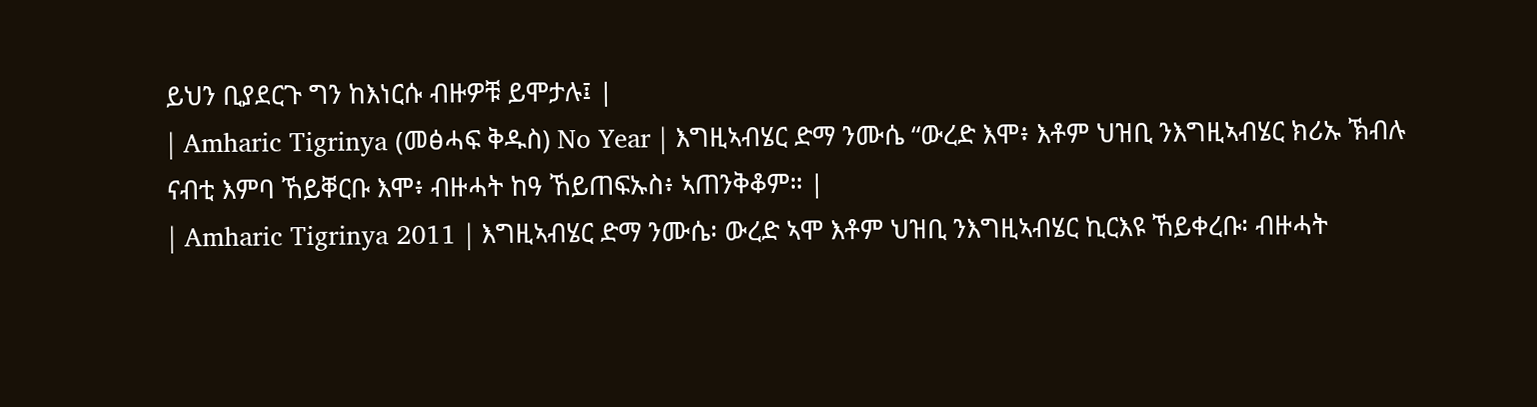ይህን ቢያደርጉ ግን ከእነርሱ ብዙዎቹ ይሞታሉ፤ |
| Amharic Tigrinya (መፅሓፍ ቅዱስ) No Year | እግዚኣብሄር ድማ ንሙሴ “ውረድ እሞ፥ እቶም ህዝቢ ንእግዚኣብሄር ክሪኡ ኽብሉ ናብቲ እምባ ኸይቐርቡ እሞ፥ ብዙሓት ከዓ ኸይጠፍኡስ፥ ኣጠንቅቆም። |
| Amharic Tigrinya 2011 | እግዚኣብሄር ድማ ንሙሴ፡ ውረድ ኣሞ እቶም ህዝቢ ንእግዚኣብሄር ኪርእዩ ኸይቀረቡ፡ ብዙሓት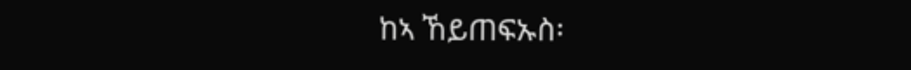ከኣ ኸይጠፍኡስ፡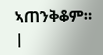ኣጠንቅቆም። |